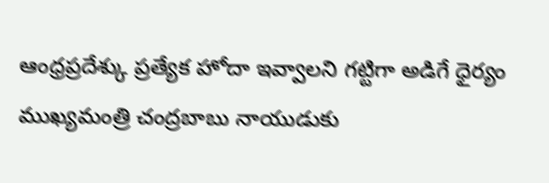ఆంధ్రప్రదేశ్కు ప్రత్యేక హోదా ఇవ్వాలని గట్టిగా అడిగే ధైర్యం ముఖ్యమంత్రి చంద్రబాబు నాయుడుకు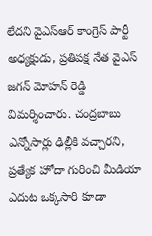లేదని వైఎస్ఆర్ కాంగ్రెస్ పార్టీ అధ్యక్షుడు, ప్రతిపక్ష నేత వైఎస్ జగన్ మోహన్ రెడ్డి విమర్శించారు. చంద్రబాబు ఎన్నోసార్లు ఢిల్లీకి వచ్చారని, ప్రత్యేక హోదా గురించి మీడియా ఎదుట ఒక్కసారి కూడా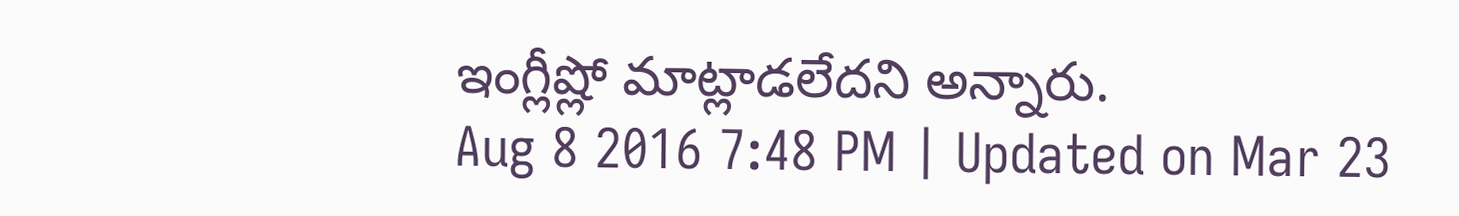ఇంగ్లీష్లో మాట్లాడలేదని అన్నారు.
Aug 8 2016 7:48 PM | Updated on Mar 23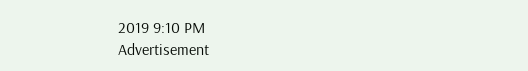2019 9:10 PM
Advertisement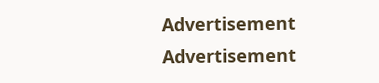Advertisement
Advertisement